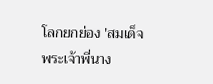โลกยกย่อง 'สมเด็จพระเจ้าพี่นาง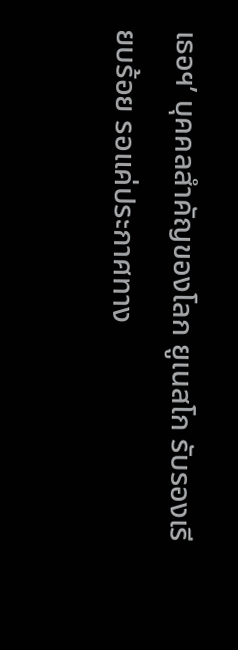เธอฯ’ บุคคลสำคัญของโลก ยูเนสโก รับรองเรียบร้อย รอแค่ประกาศทาง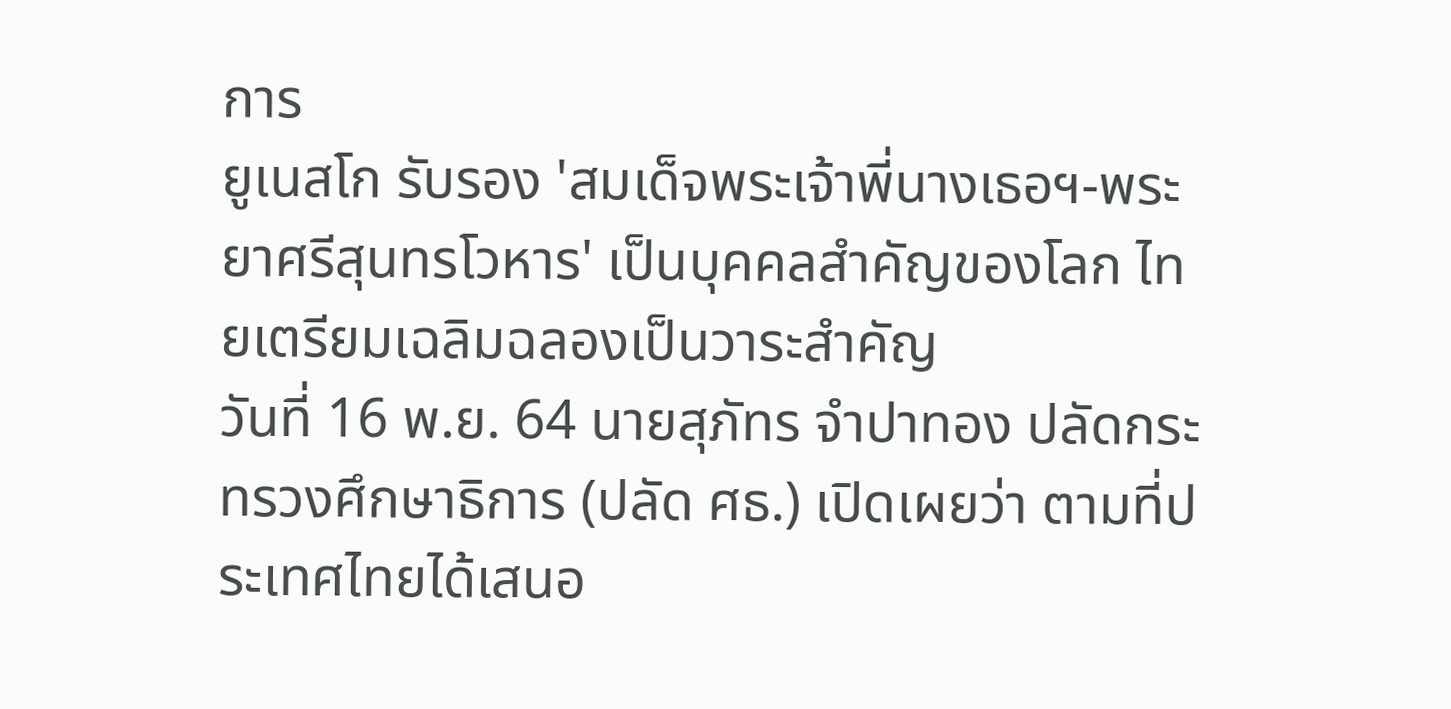การ
ยูเนสโก รับรอง 'สมเด็จพระเจ้าพี่นางเธอฯ-พระยาศรีสุนทรโวหาร' เป็นบุคคลสำคัญของโลก ไทยเตรียมเฉลิมฉลองเป็นวาระสำคัญ
วันที่ 16 พ.ย. 64 นายสุภัทร จำปาทอง ปลัดกระทรวงศึกษาธิการ (ปลัด ศธ.) เปิดเผยว่า ตามที่ประเทศไทยได้เสนอ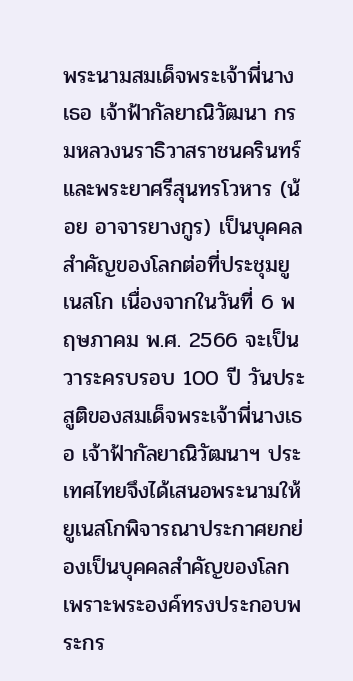พระนามสมเด็จพระเจ้าพี่นางเธอ เจ้าฟ้ากัลยาณิวัฒนา กรมหลวงนราธิวาสราชนครินทร์ และพระยาศรีสุนทรโวหาร (น้อย อาจารยางกูร) เป็นบุคคลสำคัญของโลกต่อที่ประชุมยูเนสโก เนื่องจากในวันที่ 6 พฤษภาคม พ.ศ. 2566 จะเป็นวาระครบรอบ 100 ปี วันประสูติของสมเด็จพระเจ้าพี่นางเธอ เจ้าฟ้ากัลยาณิวัฒนาฯ ประเทศไทยจึงได้เสนอพระนามให้ยูเนสโกพิจารณาประกาศยกย่องเป็นบุคคลสำคัญของโลก เพราะพระองค์ทรงประกอบพระกร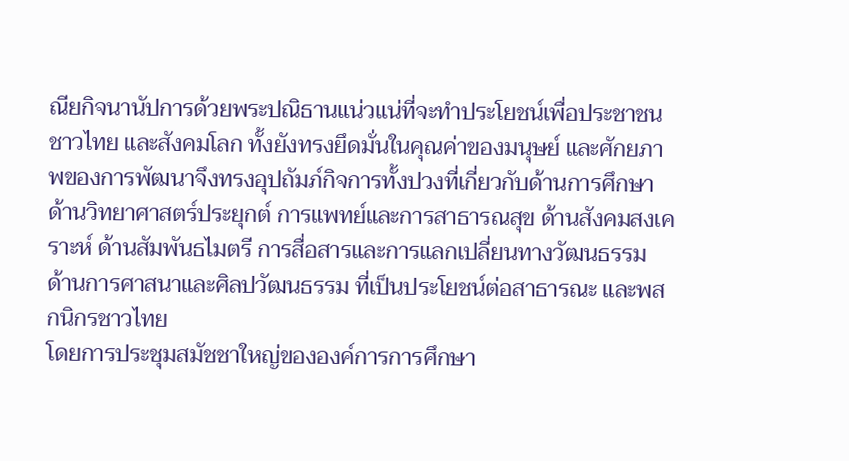ณียกิจนานัปการด้วยพระปณิธานแน่วแน่ที่จะทำประโยชน์เพื่อประชาชนชาวไทย และสังคมโลก ทั้งยังทรงยึดมั่นในคุณค่าของมนุษย์ และศักยภาพของการพัฒนาจึงทรงอุปถัมภ์กิจการทั้งปวงที่เกี่ยวกับด้านการศึกษา ด้านวิทยาศาสตร์ประยุกต์ การแพทย์และการสาธารณสุข ด้านสังคมสงเคราะห์ ด้านสัมพันธไมตรี การสื่อสารและการแลกเปลี่ยนทางวัฒนธรรม ด้านการศาสนาและศิลปวัฒนธรรม ที่เป็นประโยชน์ต่อสาธารณะ และพสกนิกรชาวไทย
โดยการประชุมสมัชชาใหญ่ขององค์การการศึกษา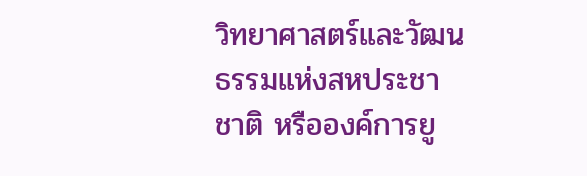วิทยาศาสตร์และวัฒนธรรมแห่งสหประชาชาติ หรือองค์การยู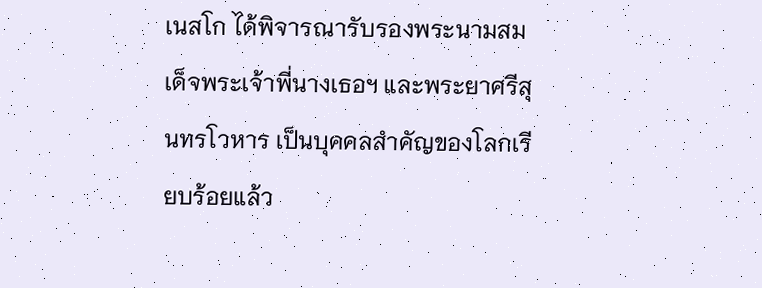เนสโก ได้พิจารณารับรองพระนามสมเด็จพระเจ้าพี่นางเธอฯ และพระยาศรีสุนทรโวหาร เป็นบุคคลสำคัญของโลกเรียบร้อยแล้ว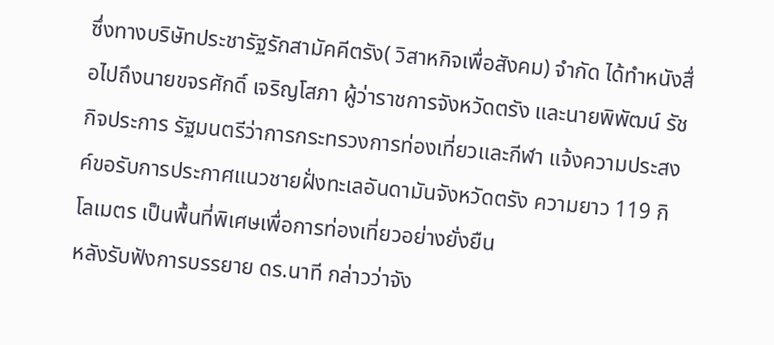ซึ่งทางบริษัทประชารัฐรักสามัคคีตรัง( วิสาหกิจเพื่อสังคม) จำกัด ได้ทำหนังสื่อไปถึงนายขจรศักดิ์ เจริญโสภา ผู้ว่าราชการจังหวัดตรัง และนายพิพัฒน์ รัชกิจประการ รัฐมนตรีว่าการกระทรวงการท่องเที่ยวและกีฬา แจ้งความประสงค์ขอรับการประกาศแนวชายฝั่งทะเลอันดามันจังหวัดตรัง ความยาว 119 กิโลเมตร เป็นพื้นที่พิเศษเพื่อการท่องเที่ยวอย่างยั่งยืน
หลังรับฟังการบรรยาย ดร.นาที กล่าวว่าจัง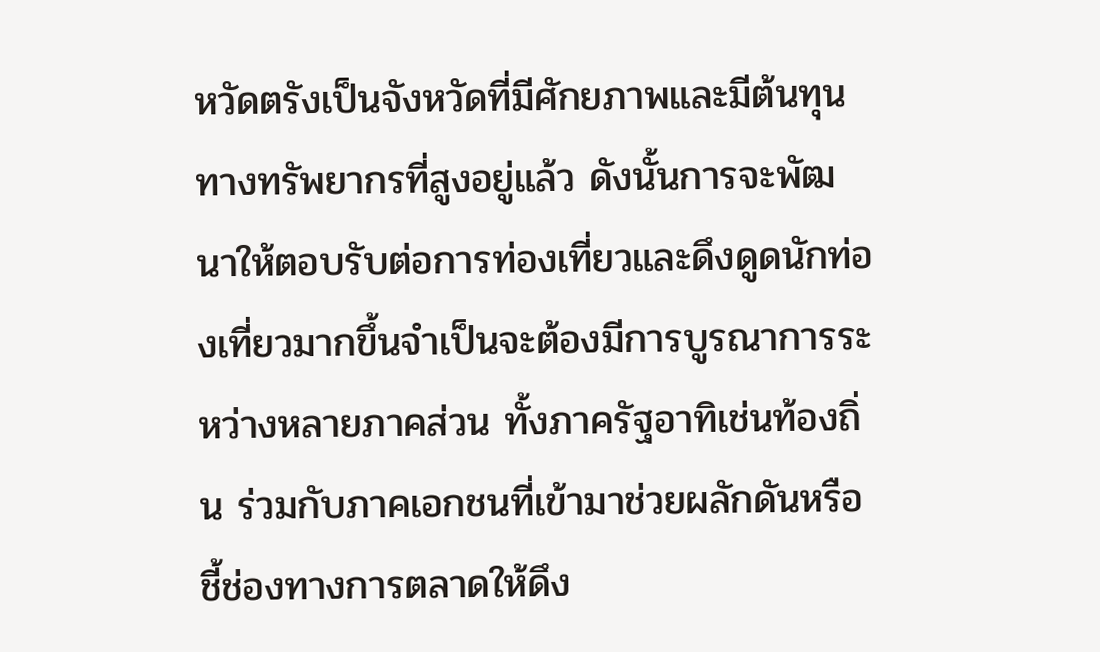หวัดตรังเป็นจังหวัดที่มีศักยภาพและมีต้นทุนทางทรัพยากรที่สูงอยู่แล้ว ดังนั้นการจะพัฒนาให้ตอบรับต่อการท่องเที่ยวและดึงดูดนักท่องเที่ยวมากขึ้นจำเป็นจะต้องมีการบูรณาการระหว่างหลายภาคส่วน ทั้งภาครัฐอาทิเช่นท้องถิ่น ร่วมกับภาคเอกชนที่เข้ามาช่วยผลักดันหรือ ชี้ช่องทางการตลาดให้ดึง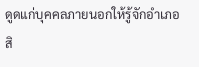ดูดแก่บุคคลภายนอกให้รู้จักอำเภอสิ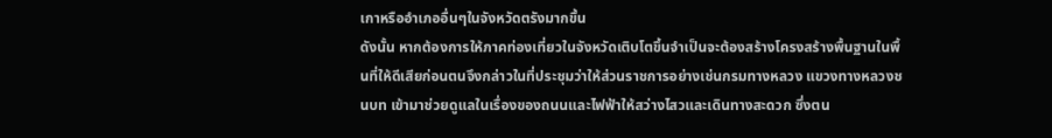เกาหรืออำเภออื่นๆในจังหวัดตรังมากขึ้น
ดังนั้น หากต้องการให้ภาคท่องเที่ยวในจังหวัดเติบโตขึ้นจำเป็นจะต้องสร้างโครงสร้างพื้นฐานในพื้นที่ให้ดีเสียก่อนตนจึงกล่าวในที่ประชุมว่าให้ส่วนราชการอย่างเช่นกรมทางหลวง แขวงทางหลวงชนบท เข้ามาช่วยดูแลในเรื่องของถนนและไฟฟ้าให้สว่างไสวและเดินทางสะดวก ซึ่งตน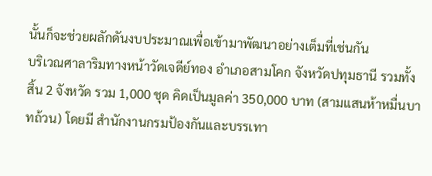นั้นก็จะช่วยผลักดันงบประมาณเพื่อเข้ามาพัฒนาอย่างเต็มที่เช่นกัน
บริเวณศาลาริมทางหน้าวัดเจดีย์ทอง อำเภอสามโคก จังหวัดปทุมธานี รวมทั้งสิ้น 2 จังหวัด รวม 1,000 ชุด คิดเป็นมูลค่า 350,000 บาท (สามแสนห้าหมื่นบาทถ้วน) โดยมี สำนักงานกรมป้องกันและบรรเทา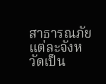สาธารณภัยแต่ละจังหวัดเป็น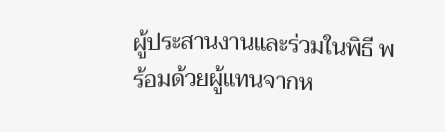ผู้ประสานงานและร่วมในพิธี พร้อมด้วยผู้แทนจากห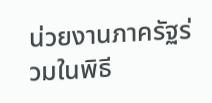น่วยงานภาครัฐร่วมในพิธี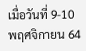เมื่อวันที่ 9-10 พฤศจิกายน 64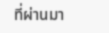ที่ผ่านมา